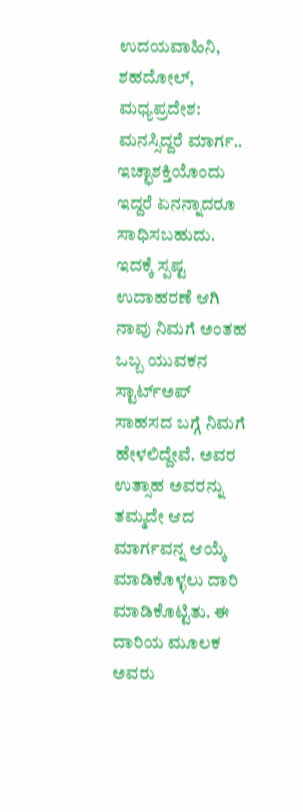ಉದಯವಾಹಿನಿ, ಶಹದೋಲ್, ಮಧ್ಯಪ್ರದೇಶ: ಮನಸ್ಸಿದ್ದರೆ ಮಾರ್ಗ.. ಇಚ್ಛಾಶಕ್ತಿಯೊಂದು ಇದ್ದರೆ ಏನನ್ನಾದರೂ ಸಾಧಿಸಬಹುದು. ಇದಕ್ಕೆ ಸ್ಪಷ್ಟ ಉದಾಹರಣೆ ಆಗಿ ನಾವು ನಿಮಗೆ ಅಂತಹ ಒಬ್ಬ ಯುವಕನ ಸ್ಟಾರ್ಟ್ಅಪ್ ಸಾಹಸದ ಬಗ್ಗೆ ನಿಮಗೆ ಹೇಳಲಿದ್ದೇವೆ. ಅವರ ಉತ್ಸಾಹ ಅವರನ್ನು ತಮ್ಮದೇ ಆದ ಮಾರ್ಗವನ್ನ ಆಯ್ಕೆ ಮಾಡಿಕೊಳ್ಳಲು ದಾರಿ ಮಾಡಿಕೊಟ್ಟಿತು. ಈ ದಾರಿಯ ಮೂಲಕ ಅವರು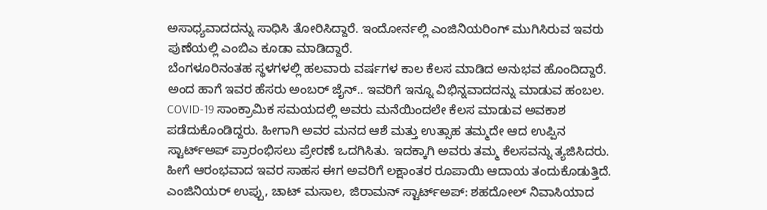ಅಸಾಧ್ಯವಾದದನ್ನು ಸಾಧಿಸಿ ತೋರಿಸಿದ್ದಾರೆ. ಇಂದೋರ್ನಲ್ಲಿ ಎಂಜಿನಿಯರಿಂಗ್ ಮುಗಿಸಿರುವ ಇವರು ಪುಣೆಯಲ್ಲಿ ಎಂಬಿಎ ಕೂಡಾ ಮಾಡಿದ್ದಾರೆ.
ಬೆಂಗಳೂರಿನಂತಹ ಸ್ಥಳಗಳಲ್ಲಿ ಹಲವಾರು ವರ್ಷಗಳ ಕಾಲ ಕೆಲಸ ಮಾಡಿದ ಅನುಭವ ಹೊಂದಿದ್ದಾರೆ. ಅಂದ ಹಾಗೆ ಇವರ ಹೆಸರು ಅಂಬರ್ ಜೈನ್.. ಇವರಿಗೆ ಇನ್ನೂ ವಿಭಿನ್ನವಾದದನ್ನು ಮಾಡುವ ಹಂಬಲ. COVID-19 ಸಾಂಕ್ರಾಮಿಕ ಸಮಯದಲ್ಲಿ ಅವರು ಮನೆಯಿಂದಲೇ ಕೆಲಸ ಮಾಡುವ ಅವಕಾಶ ಪಡೆದುಕೊಂಡಿದ್ದರು. ಹೀಗಾಗಿ ಅವರ ಮನದ ಆಶೆ ಮತ್ತು ಉತ್ಸಾಹ ತಮ್ಮದೇ ಆದ ಉಪ್ಪಿನ ಸ್ಟಾರ್ಟ್ಅಪ್ ಪ್ರಾರಂಭಿಸಲು ಪ್ರೇರಣೆ ಒದಗಿಸಿತು. ಇದಕ್ಕಾಗಿ ಅವರು ತಮ್ಮ ಕೆಲಸವನ್ನು ತ್ಯಜಿಸಿದರು. ಹೀಗೆ ಆರಂಭವಾದ ಇವರ ಸಾಹಸ ಈಗ ಅವರಿಗೆ ಲಕ್ಷಾಂತರ ರೂಪಾಯಿ ಆದಾಯ ತಂದುಕೊಡುತ್ತಿದೆ. ಎಂಜಿನಿಯರ್ ಉಪ್ಪು, ಚಾಟ್ ಮಸಾಲ, ಜಿರಾಮನ್ ಸ್ಟಾರ್ಟ್ಅಪ್: ಶಹದೋಲ್ ನಿವಾಸಿಯಾದ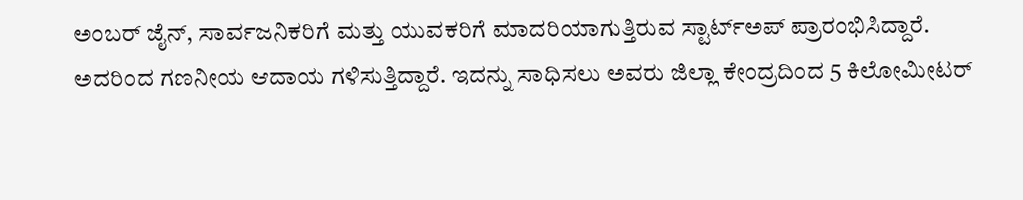ಅಂಬರ್ ಜೈನ್, ಸಾರ್ವಜನಿಕರಿಗೆ ಮತ್ತು ಯುವಕರಿಗೆ ಮಾದರಿಯಾಗುತ್ತಿರುವ ಸ್ಟಾರ್ಟ್ಅಪ್ ಪ್ರಾರಂಭಿಸಿದ್ದಾರೆ. ಅದರಿಂದ ಗಣನೀಯ ಆದಾಯ ಗಳಿಸುತ್ತಿದ್ದಾರೆ. ಇದನ್ನು ಸಾಧಿಸಲು ಅವರು ಜಿಲ್ಲಾ ಕೇಂದ್ರದಿಂದ 5 ಕಿಲೋಮೀಟರ್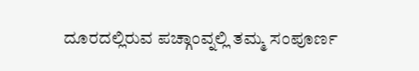ದೂರದಲ್ಲಿರುವ ಪಚ್ಗಾಂವ್ನಲ್ಲಿ ತಮ್ಮ ಸಂಪೂರ್ಣ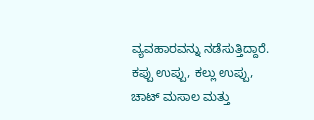ವ್ಯವಹಾರವನ್ನು ನಡೆಸುತ್ತಿದ್ದಾರೆ. ಕಪ್ಪು ಉಪ್ಪು, ಕಲ್ಲು ಉಪ್ಪು, ಚಾಟ್ ಮಸಾಲ ಮತ್ತು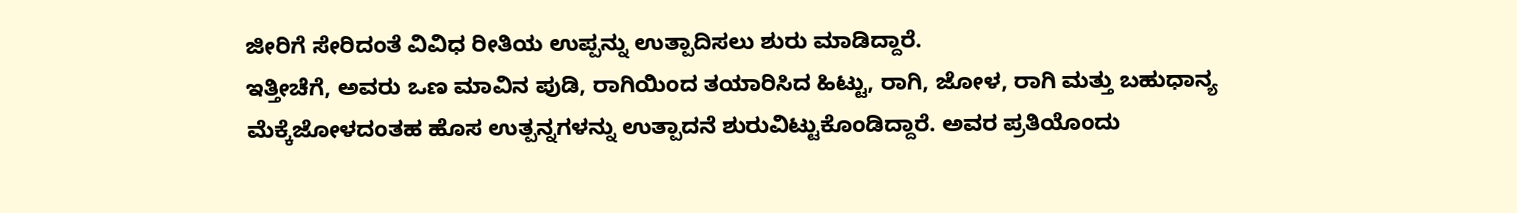ಜೀರಿಗೆ ಸೇರಿದಂತೆ ವಿವಿಧ ರೀತಿಯ ಉಪ್ಪನ್ನು ಉತ್ಪಾದಿಸಲು ಶುರು ಮಾಡಿದ್ದಾರೆ.
ಇತ್ತೀಚೆಗೆ, ಅವರು ಒಣ ಮಾವಿನ ಪುಡಿ, ರಾಗಿಯಿಂದ ತಯಾರಿಸಿದ ಹಿಟ್ಟು, ರಾಗಿ, ಜೋಳ, ರಾಗಿ ಮತ್ತು ಬಹುಧಾನ್ಯ ಮೆಕ್ಕೆಜೋಳದಂತಹ ಹೊಸ ಉತ್ಪನ್ನಗಳನ್ನು ಉತ್ಪಾದನೆ ಶುರುವಿಟ್ಟುಕೊಂಡಿದ್ದಾರೆ. ಅವರ ಪ್ರತಿಯೊಂದು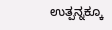ಉತ್ಪನ್ನಕ್ಕೂ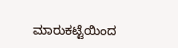ಮಾರುಕಟ್ಟೆಯಿಂದ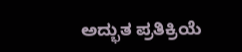ಅದ್ಭುತ ಪ್ರತಿಕ್ರಿಯೆ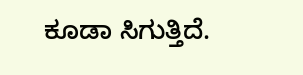ಕೂಡಾ ಸಿಗುತ್ತಿದೆ.